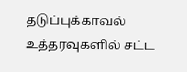தடுப்புக்காவல் உத்தரவுகளில் சட்ட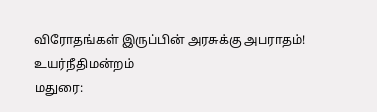விரோதங்கள் இருப்பின் அரசுக்கு அபராதம்! உயர்நீதிமன்றம்
மதுரை: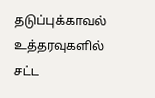தடுப்புக்காவல் உத்தரவுகளில் சட்ட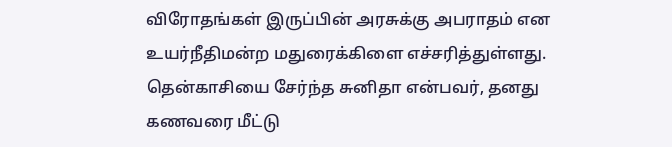விரோதங்கள் இருப்பின் அரசுக்கு அபராதம் என உயர்நீதிமன்ற மதுரைக்கிளை எச்சரித்துள்ளது. தென்காசியை சேர்ந்த சுனிதா என்பவர், தனது கணவரை மீட்டு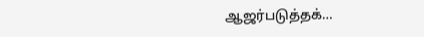ஆஜர்படுத்தக்…